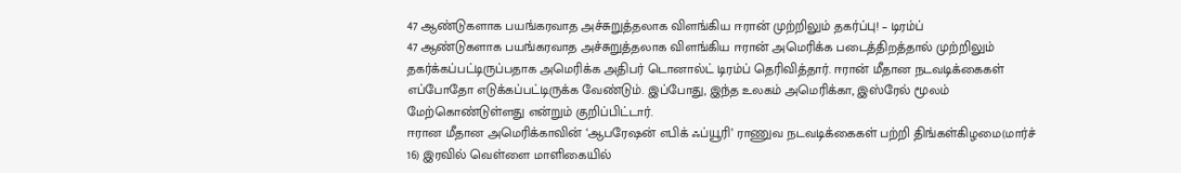47 ஆண்டுகளாக பயங்கரவாத அச்சுறுத்தலாக விளங்கிய ஈரான் முற்றிலும் தகர்ப்பு! – டிரம்ப்
47 ஆண்டுகளாக பயங்கரவாத அச்சுறுத்தலாக விளங்கிய ஈரான் அமெரிக்க படைத்திறத்தால் முற்றிலும் தகர்க்கப்பட்டிருப்பதாக அமெரிக்க அதிபர் டொனால்ட் டிரம்ப் தெரிவித்தார். ஈரான் மீதான நடவடிக்கைகள் எப்போதோ எடுக்கப்பட்டிருக்க வேண்டும். இப்போது, இந்த உலகம் அமெரிக்கா, இஸ்ரேல் மூலம் மேற்கொண்டுள்ளது என்றும் குறிப்பிட்டார்.
ஈரான மீதான அமெரிக்காவின் ‘ஆபரேஷன் எபிக் ஃப்யூரி’ ராணுவ நடவடிக்கைகள் பற்றி திங்கள்கிழமை(மார்ச் 16) இரவில் வெள்ளை மாளிகையில்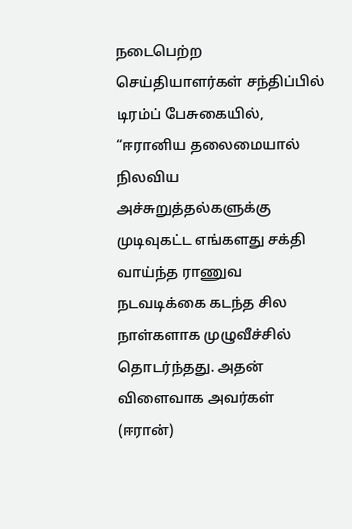நடைபெற்ற செய்தியாளர்கள் சந்திப்பில் டிரம்ப் பேசுகையில், “ஈரானிய தலைமையால் நிலவிய அச்சுறுத்தல்களுக்கு முடிவுகட்ட எங்களது சக்தி வாய்ந்த ராணுவ நடவடிக்கை கடந்த சில நாள்களாக முழுவீச்சில் தொடர்ந்தது. அதன் விளைவாக அவர்கள் (ஈரான்)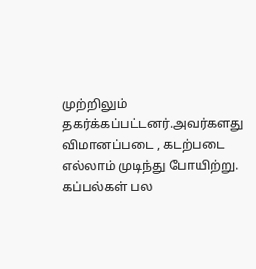முற்றிலும் தகர்க்கப்பட்டனர்.அவர்களது விமானப்படை , கடற்படை எல்லாம் முடிந்து போயிற்று. கப்பல்கள் பல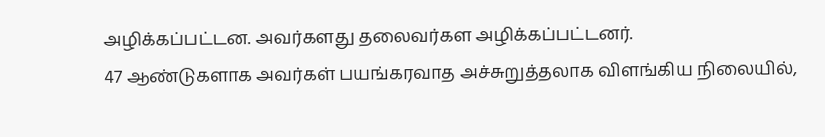அழிக்கப்பட்டன. அவர்களது தலைவர்கள அழிக்கப்பட்டனர்.
47 ஆண்டுகளாக அவர்கள் பயங்கரவாத அச்சுறுத்தலாக விளங்கிய நிலையில்,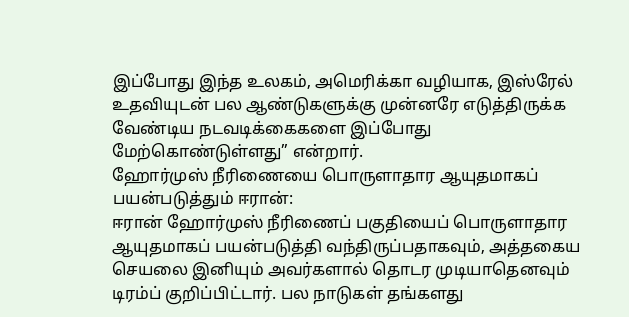இப்போது இந்த உலகம், அமெரிக்கா வழியாக, இஸ்ரேல் உதவியுடன் பல ஆண்டுகளுக்கு முன்னரே எடுத்திருக்க வேண்டிய நடவடிக்கைகளை இப்போது மேற்கொண்டுள்ளது” என்றார்.
ஹோர்முஸ் நீரிணையை பொருளாதார ஆயுதமாகப் பயன்படுத்தும் ஈரான்:
ஈரான் ஹோர்முஸ் நீரிணைப் பகுதியைப் பொருளாதார ஆயுதமாகப் பயன்படுத்தி வந்திருப்பதாகவும், அத்தகைய செயலை இனியும் அவர்களால் தொடர முடியாதெனவும் டிரம்ப் குறிப்பிட்டார். பல நாடுகள் தங்களது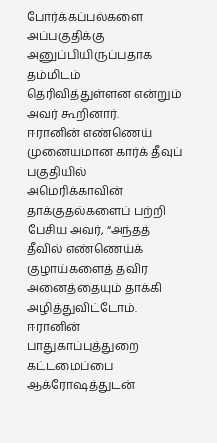போர்க்கப்பல்களை அப்பகுதிக்கு அனுப்பியிருப்பதாக தம்மிடம் தெரிவித்துள்ளன என்றும் அவர் கூறினார்.
ஈரானின் எண்ணெய் முனையமான கார்க் தீவுப் பகுதியில் அமெரிக்காவின் தாக்குதல்களைப் பற்றி பேசிய அவர், “அந்தத் தீவில் எண்ணெய்க் குழாய்களைத் தவிர அனைத்தையும் தாக்கி அழித்துவிட்டோம். ஈரானின் பாதுகாப்புத்துறை கட்டமைப்பை ஆக்ரோஷத்துடன்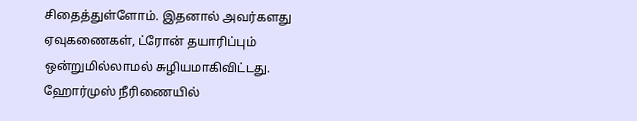சிதைத்துள்ளோம். இதனால் அவர்களது ஏவுகணைகள், ட்ரோன் தயாரிப்பும் ஒன்றுமில்லாமல் சுழியமாகிவிட்டது.
ஹோர்முஸ் நீரிணையில்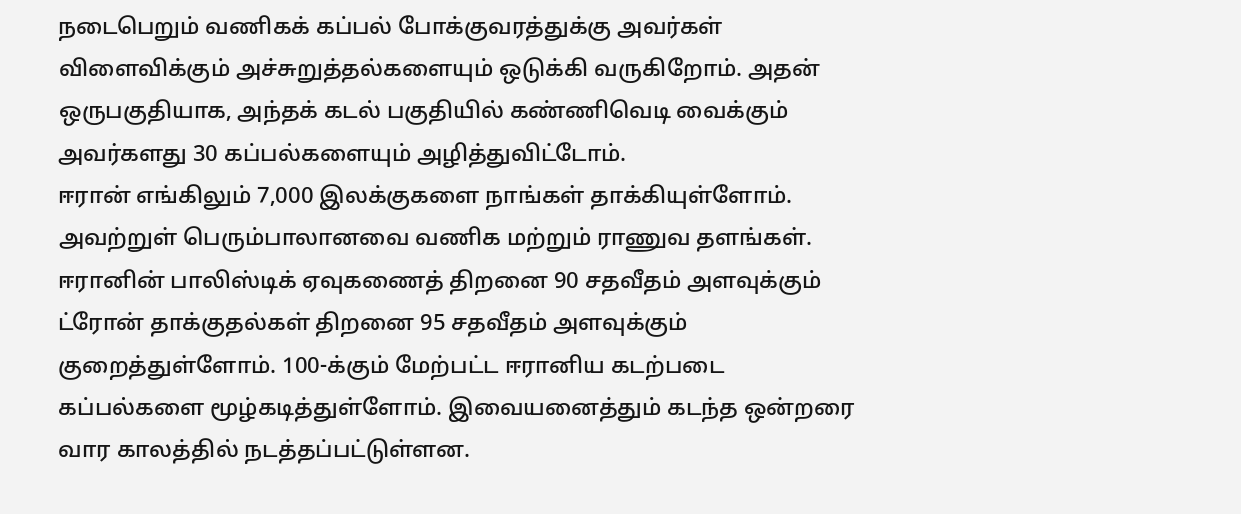நடைபெறும் வணிகக் கப்பல் போக்குவரத்துக்கு அவர்கள் விளைவிக்கும் அச்சுறுத்தல்களையும் ஒடுக்கி வருகிறோம். அதன் ஒருபகுதியாக, அந்தக் கடல் பகுதியில் கண்ணிவெடி வைக்கும் அவர்களது 30 கப்பல்களையும் அழித்துவிட்டோம்.
ஈரான் எங்கிலும் 7,000 இலக்குகளை நாங்கள் தாக்கியுள்ளோம். அவற்றுள் பெரும்பாலானவை வணிக மற்றும் ராணுவ தளங்கள். ஈரானின் பாலிஸ்டிக் ஏவுகணைத் திறனை 90 சதவீதம் அளவுக்கும் ட்ரோன் தாக்குதல்கள் திறனை 95 சதவீதம் அளவுக்கும் குறைத்துள்ளோம். 100-க்கும் மேற்பட்ட ஈரானிய கடற்படை கப்பல்களை மூழ்கடித்துள்ளோம். இவையனைத்தும் கடந்த ஒன்றரை வார காலத்தில் நடத்தப்பட்டுள்ளன.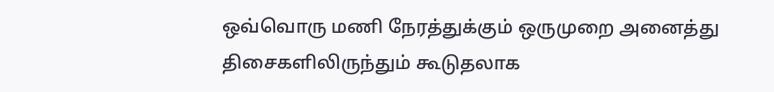ஒவ்வொரு மணி நேரத்துக்கும் ஒருமுறை அனைத்து திசைகளிலிருந்தும் கூடுதலாக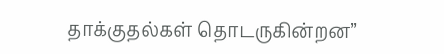தாக்குதல்கள் தொடருகின்றன”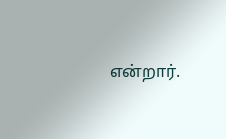என்றார்.